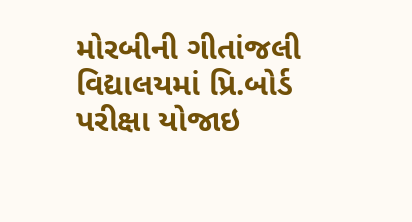મોરબીની ગીતાંજલી વિદ્યાલયમાં પ્રિ.બોર્ડ પરીક્ષા યોજાઇ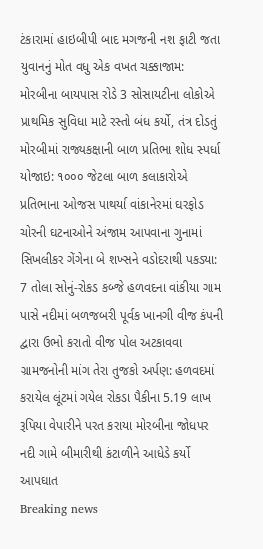ટંકારામાં હાઇબીપી બાદ મગજની નશ ફાટી જતા યુવાનનું મોત વધુ એક વખત ચક્કાજામ: મોરબીના બાયપાસ રોડે 3 સોસાયટીના લોકોએ પ્રાથમિક સુવિધા માટે રસ્તો બંધ કર્યો, તંત્ર દોડતું મોરબીમાં રાજ્યકક્ષાની બાળ પ્રતિભા શોધ સ્પર્ધા યોજાઇ: ૧૦૦૦ જેટલા બાળ કલાકારોએ પ્રતિભાના ઓજસ પાથર્યા વાંકાનેરમાં ઘરફોડ ચોરની ઘટનાઓને અંજામ આપવાના ગુનામાં સિખલીકર ગેંગેના બે શખ્સને વડોદરાથી પકડ્યા: 7 તોલા સોનું-રોકડ કબ્જે હળવદના વાંકીયા ગામ પાસે નદીમાં બળજબરી પૂર્વક ખાનગી વીજ કંપની દ્વારા ઉભો કરાતો વીજ પોલ અટકાવવા ગ્રામજનોની માંગ તેરા તુજકો અર્પણ: હળવદમાં કરાયેલ લૂંટમાં ગયેલ રોકડા પૈકીના 5.19 લાખ રૂપિયા વેપારીને પરત કરાયા મોરબીના જોધપર નદી ગામે બીમારીથી કંટાળીને આધેડે કર્યો આપઘાત
Breaking news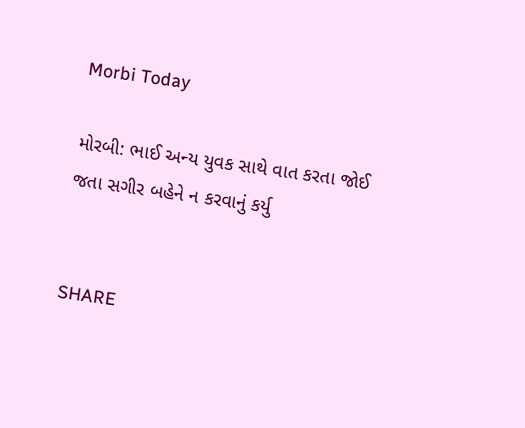Morbi Today

મોરબી: ભાઈ અન્ય યુવક સાથે વાત કરતા જોઈ જતા સગીર બહેને ન કરવાનું કર્યુ


SHARE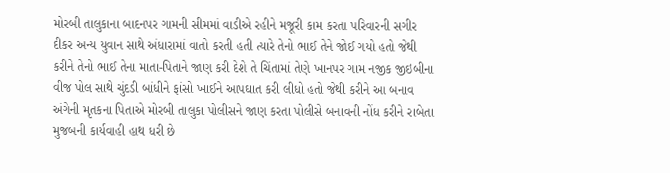મોરબી તાલુકાના બાદનપર ગામની સીમમાં વાડીએ રહીને મજૂરી કામ કરતા પરિવારની સગીર દીકર અન્ય યુવાન સાથે અંધારામાં વાતો કરતી હતી ત્યારે તેનો ભાઈ તેને જોઈ ગયો હતો જેથી કરીને તેનો ભાઈ તેના માતા-પિતાને જાણ કરી દેશે તે ચિંતામાં તેણે ખાનપર ગામ નજીક જીઇબીના વીજ પોલ સાથે ચુંદડી બાંધીને ફાંસો ખાઈને આપઘાત કરી લીધો હતો જેથી કરીને આ બનાવ અંગેની મૃતકના પિતાએ મોરબી તાલુકા પોલીસને જાણ કરતા પોલીસે બનાવની નોંધ કરીને રાબેતા મુજબની કાર્યવાહી હાથ ધરી છે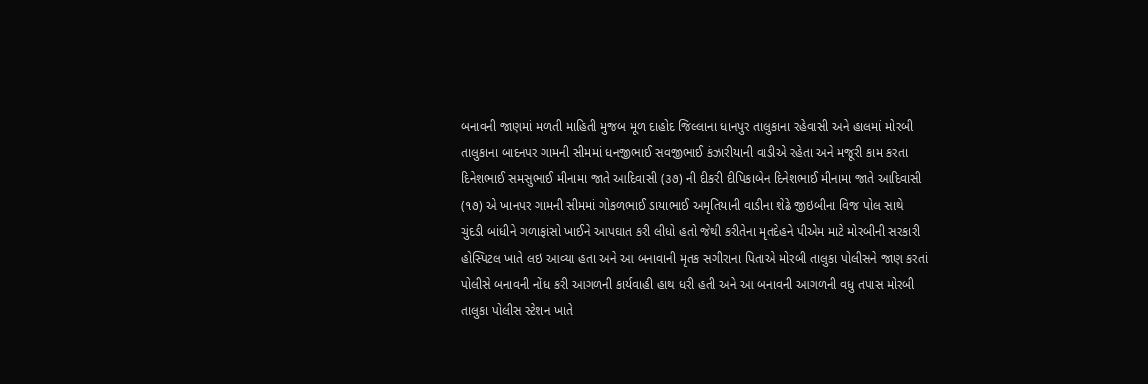બનાવની જાણમાં મળતી માહિતી મુજબ મૂળ દાહોદ જિલ્લાના ધાનપુર તાલુકાના રહેવાસી અને હાલમાં મોરબી તાલુકાના બાદનપર ગામની સીમમાં ધનજીભાઈ સવજીભાઈ કંઝારીયાની વાડીએ રહેતા અને મજૂરી કામ કરતા દિનેશભાઈ સમસુભાઈ મીનામા જાતે આદિવાસી (૩૭) ની દીકરી દીપિકાબેન દિનેશભાઈ મીનામા જાતે આદિવાસી (૧૭) એ ખાનપર ગામની સીમમાં ગોકળભાઈ ડાયાભાઈ અમૃતિયાની વાડીના શેઢે જીઇબીના વિજ પોલ સાથે ચુંદડી બાંધીને ગળાફાંસો ખાઈને આપઘાત કરી લીધો હતો જેથી કરીતેના મૃતદેહને પીએમ માટે મોરબીની સરકારી હોસ્પિટલ ખાતે લઇ આવ્યા હતા અને આ બનાવાની મૃતક સગીરાના પિતાએ મોરબી તાલુકા પોલીસને જાણ કરતાં પોલીસે બનાવની નોંધ કરી આગળની કાર્યવાહી હાથ ધરી હતી અને આ બનાવની આગળની વધુ તપાસ મોરબી તાલુકા પોલીસ સ્ટેશન ખાતે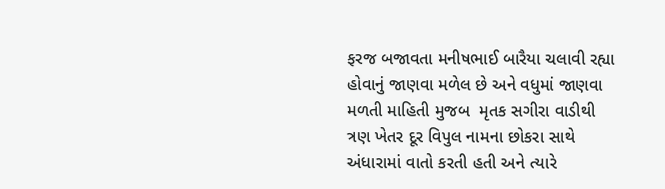ફરજ બજાવતા મનીષભાઈ બારૈયા ચલાવી રહ્યા હોવાનું જાણવા મળેલ છે અને વધુમાં જાણવા મળતી માહિતી મુજબ  મૃતક સગીરા વાડીથી ત્રણ ખેતર દૂર વિપુલ નામના છોકરા સાથે અંધારામાં વાતો કરતી હતી અને ત્યારે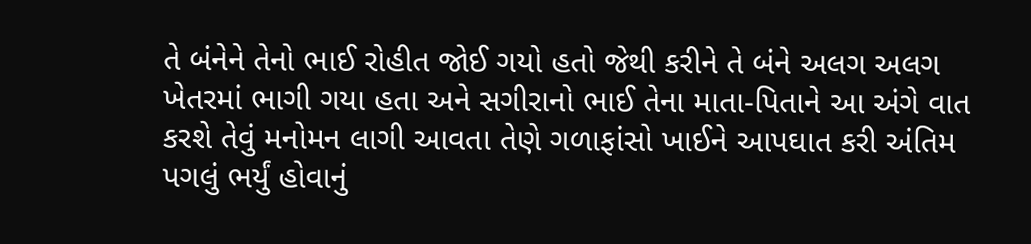તે બંનેને તેનો ભાઈ રોહીત જોઈ ગયો હતો જેથી કરીને તે બંને અલગ અલગ ખેતરમાં ભાગી ગયા હતા અને સગીરાનો ભાઈ તેના માતા-પિતાને આ અંગે વાત કરશે તેવું મનોમન લાગી આવતા તેણે ગળાફાંસો ખાઈને આપઘાત કરી અંતિમ પગલું ભર્યું હોવાનું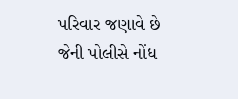પરિવાર જણાવે છે જેની પોલીસે નોંધ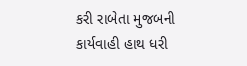કરી રાબેતા મુજબની કાર્યવાહી હાથ ધરી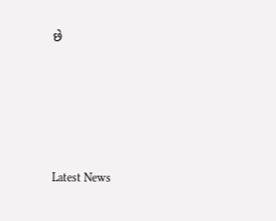છે






Latest News